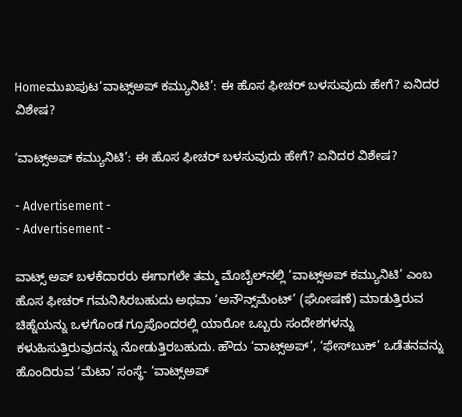Homeಮುಖಪುಟ‘ವಾಟ್ಸ್‌ಅಪ್‌‌ ಕಮ್ಯುನಿಟಿ’: ಈ ಹೊಸ ಫೀಚರ್‌‌ ಬಳಸುವುದು ಹೇಗೆ? ಏನಿದರ ವಿಶೇಷ?

‘ವಾಟ್ಸ್‌ಅಪ್‌‌ ಕಮ್ಯುನಿಟಿ’: ಈ ಹೊಸ ಫೀಚರ್‌‌ ಬಳಸುವುದು ಹೇಗೆ? ಏನಿದರ ವಿಶೇಷ?

- Advertisement -
- Advertisement -

ವಾಟ್ಸ್‌ ಅಪ್‌ ಬಳಕೆದಾರರು ಈಗಾಗಲೇ ತಮ್ಮ ಮೊಬೈಲ್‌ನಲ್ಲಿ ‘ವಾಟ್ಸ್‌ಅಪ್‌ ಕಮ್ಯುನಿಟಿ’ ಎಂಬ ಹೊಸ ಫೀಚರ್‌ ಗಮನಿಸಿರಬಹುದು ಅಥವಾ ‘ಅನೌನ್ಸ್‌ಮೆಂಟ್‌’ (ಘೋಷಣೆ) ಮಾಡುತ್ತಿರುವ ಚಿಹ್ನೆಯನ್ನು ಒಳಗೊಂಡ ಗ್ರೂಪೊಂದರಲ್ಲಿ ಯಾರೋ ಒಬ್ಬರು ಸಂದೇಶಗಳನ್ನು ಕಳುಹಿಸುತ್ತಿರುವುದನ್ನು ನೋಡುತ್ತಿರಬಹುದು. ಹೌದು ‘ವಾಟ್ಸ್‌ಅಪ್‌’, ‘ಫೇಸ್‌ಬುಕ್‌’ ಒಡೆತನವನ್ನು ಹೊಂದಿರುವ ‘ಮೆಟಾ’ ಸಂಸ್ಥೆ- ‘ವಾಟ್ಸ್‌ಅಪ್‌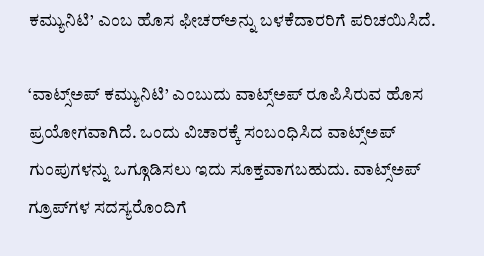ಕಮ್ಯುನಿಟಿ’ ಎಂಬ ಹೊಸ ಫೀಚರ್‌ಅನ್ನು ಬಳಕೆದಾರರಿಗೆ ಪರಿಚಯಿಸಿದೆ.

‘ವಾಟ್ಸ್‌ಅಪ್‌ ಕಮ್ಯುನಿಟಿ’ ಎಂಬುದು ವಾಟ್ಸ್‌ಅಪ್‌ ರೂಪಿಸಿರುವ ಹೊಸ ಪ್ರಯೋಗವಾಗಿದೆ. ಒಂದು ವಿಚಾರಕ್ಕೆ ಸಂಬಂಧಿಸಿದ ವಾಟ್ಸ್‌ಅಪ್‌ ಗುಂಪುಗಳನ್ನು ಒಗ್ಗೂಡಿಸಲು ಇದು ಸೂಕ್ತವಾಗಬಹುದು. ವಾಟ್ಸ್‌ಅಪ್‌ ಗ್ರೂಪ್‌ಗಳ ಸದಸ್ಯರೊಂದಿಗೆ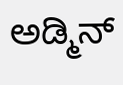ಅಡ್ಮಿನ್‌‌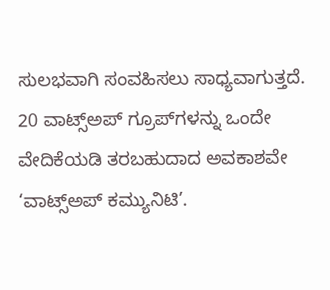ಸುಲಭವಾಗಿ ಸಂವಹಿಸಲು ಸಾಧ್ಯವಾಗುತ್ತದೆ. 20 ವಾಟ್ಸ್‌ಅಪ್‌ ಗ್ರೂಪ್‌ಗಳನ್ನು ಒಂದೇ ವೇದಿಕೆಯಡಿ ತರಬಹುದಾದ ಅವಕಾಶವೇ ‘ವಾಟ್ಸ್‌ಅಪ್‌ ಕಮ್ಯುನಿಟಿ’.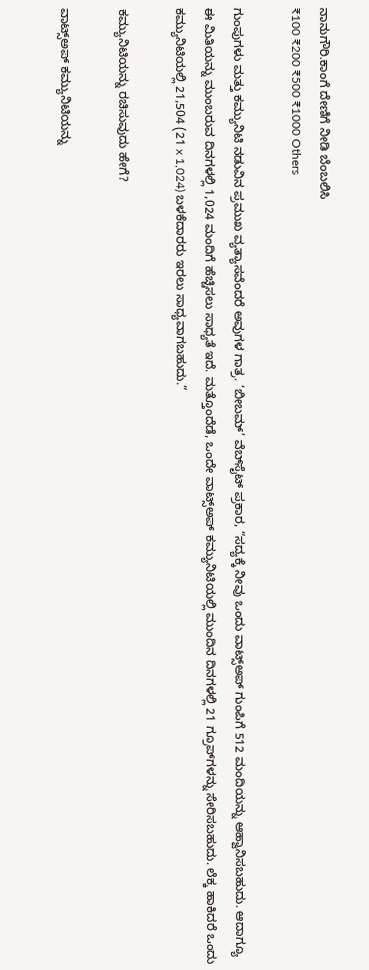ನಾನುಗೌರಿ.ಕಾಂಗೆ ದೇಣಿಗೆ ನೀಡಿ ಬೆಂಬಲಿಸಿ
₹100 ₹200 ₹500 ₹1000 Others

ಗುಂಪುಗಳು ಮತ್ತು ಕಮ್ಯುನಿಟಿ ನಡುವಿನ ಪ್ರಮುಖ ವ್ಯತ್ಯಾಸವೆಂದರೆ ಅವುಗಳ ಗಾತ್ರ. ‘ಬೀಬಮ್‌’ ವೆಬ್‌ಸೈಟ್‌ ಪ್ರಕಾರ, “ಸದ್ಯಕ್ಕೆ ನೀವು ಒಂದು ವಾಟ್ಸ್‌ಅಪ್‌‌ ಗುಂಪಿಗೆ 512 ಮಂದಿಯನ್ನು ಆಹ್ವಾನಿಸಬಹುದು. ಆದಾಗ್ಯೂ ಈ ಮಿತಿಯನ್ನು ಮುಂಬರುವ ದಿನಗಳಲ್ಲಿ 1,024 ಮಂದಿಗೆ ಹೆಚ್ಚಿಸಲು ಸಾಧ್ಯತೆ ಇದೆ. ಮತ್ತೊಂದೆಡೆ, ಒಂದೇ ವಾಟ್ಸ್‌ಅಪ್‌ ಕಮ್ಯುನಿಟಿಯಲ್ಲಿ ಮುಂದಿನ ದಿನಗಳಲ್ಲಿ 21 ಗ್ರೂಪ್‌ಗಳನ್ನು ಸೇರಿಸಬಹುದು. ಲೆಕ್ಕ ಹಾಕಿದರೆ ಒಂದು ಕಮ್ಯುನಿಟಿಯಲ್ಲಿ 21,504 (21 x 1,024) ಬಳಕೆದಾರರು ಇರಲು ಸಾಧ್ಯವಾಗಬಹುದು.”

ಕಮ್ಯುನಿಟಿಯನ್ನು ರಚಿಸುವುದು ಹೇಗೆ?

ವಾಟ್ಸ್‌ಅಪ್‌ ಕಮ್ಯುನಿಟಿಯನ್ನು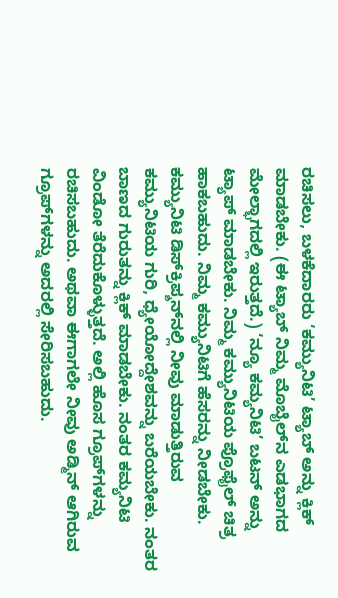ರಚಿಸಲು, ಬಳಕೆದಾರರು ‘ಕಮ್ಯುನಿಟಿ’ ಟ್ಯಾಬ್ ಅನ್ನು ಕ್ಲಿಕ್ ಮಾಡಬೇಕು. (ಈ ಟ್ಯಾಬ್‌ ನಿಮ್ಮ ಮೊಬೈಲ್‌ನ ಎಡಭಾಗದ ಮೇಲ್ಭಾಗದಲ್ಲಿ ಇರುತ್ತದೆ.) ‘ನ್ಯೂ ಕಮ್ಯನಿಟಿ’ ಬಟನ್ ಅನ್ನು ಟ್ಯಾಪ್ ಮಾಡಬೇಕು. ನಿಮ್ಮ ಕಮ್ಯುನಿಟಿಯ ಪ್ರೊಫೈಲ್ ಚಿತ್ರ ಹಾಕಬಹುದು. ನಿಮ್ಮ ಕಮ್ಯುನಿಟಿಗೆ ಹೆಸರನ್ನು ನೀಡಬೇಕು. ಕಮ್ಯುನಿಟಿ ಡಿಸ್‌ಕ್ರಿಪ್ಶನ್‌ನಲ್ಲಿ ನೀವು ಮಾಡುತ್ತಿರುವ ಕಮ್ಯುನಿಟಿಯ ಗುರಿ, ಧ್ಯೇಯೋದ್ದೇಶವನ್ನು ಬರೆಯಬೇಕು. ನಂತರ ಬಾಣದ ಗುರುತನ್ನು ಕ್ಲಿಕ್‌ ಮಾಡಬೇಕು. ನಂತರ ಕಮ್ಯನಿಟಿ ವಿಂಡೋ ತೆರೆದುಕೊಳ್ಳುತ್ತದೆ. ಅಲ್ಲಿ ಹೊಸ ಗ್ರೂಪ್‌ಗಳನ್ನು ರಚಿಸಬಹುದು. ಅಥವಾ ಈಗಾಗಲೇ ನೀವು ಅಡ್ಮಿನ್ ಆಗಿರುವ ಗ್ರೂಪ್‌ಗಳನ್ನು ಅದರಲ್ಲಿ ಸೇರಿಸಬಹುದು.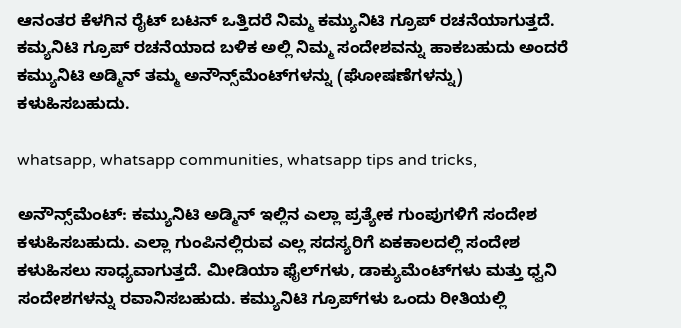ಆನಂತರ ಕೆಳಗಿನ ರೈಟ್‌ ಬಟನ್‌ ಒತ್ತಿದರೆ ನಿಮ್ಮ ಕಮ್ಯುನಿಟಿ ಗ್ರೂಪ್ ರಚನೆಯಾಗುತ್ತದೆ. ಕಮ್ಯನಿಟಿ ಗ್ರೂಪ್ ರಚನೆಯಾದ ಬಳಿಕ ಅಲ್ಲಿ ನಿಮ್ಮ ಸಂದೇಶವನ್ನು ಹಾಕಬಹುದು ಅಂದರೆ ಕಮ್ಯುನಿಟಿ ಅಡ್ಮಿನ್‌ ತಮ್ಮ ಅನೌನ್ಸ್‌ಮೆಂಟ್‌ಗಳನ್ನು (ಘೋಷಣೆಗಳನ್ನು) ಕಳುಹಿಸಬಹುದು.

whatsapp, whatsapp communities, whatsapp tips and tricks,

ಅನೌನ್ಸ್‌ಮೆಂಟ್‌: ಕಮ್ಯುನಿಟಿ ಅಡ್ಮಿನ್‌ ಇಲ್ಲಿನ ಎಲ್ಲಾ ಪ್ರತ್ಯೇಕ ಗುಂಪುಗಳಿಗೆ ಸಂದೇಶ ಕಳುಹಿಸಬಹುದು. ಎಲ್ಲಾ ಗುಂಪಿನಲ್ಲಿರುವ ಎಲ್ಲ ಸದಸ್ಯರಿಗೆ ಏಕಕಾಲದಲ್ಲಿ ಸಂದೇಶ ಕಳುಹಿಸಲು ಸಾಧ್ಯವಾಗುತ್ತದೆ. ಮೀಡಿಯಾ ಫೈಲ್‌ಗಳು, ಡಾಕ್ಯುಮೆಂಟ್‌ಗಳು ಮತ್ತು ಧ್ವನಿ ಸಂದೇಶಗಳನ್ನು ರವಾನಿಸಬಹುದು. ಕಮ್ಯುನಿಟಿ ಗ್ರೂಪ್‌ಗಳು ಒಂದು ರೀತಿಯಲ್ಲಿ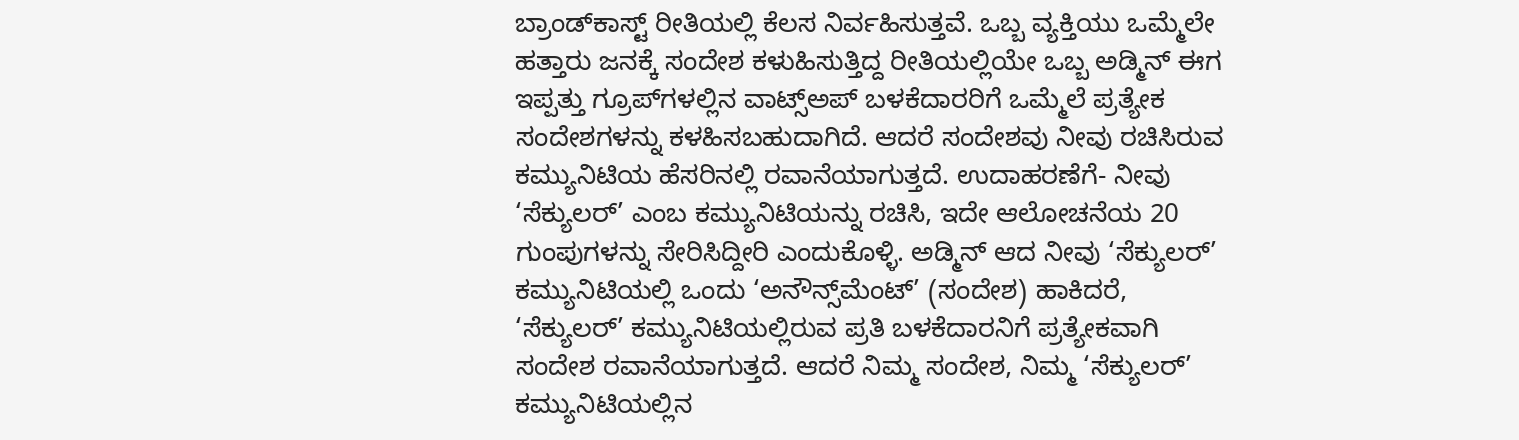ಬ್ರಾಂಡ್‌ಕಾಸ್ಟ್‌ ರೀತಿಯಲ್ಲಿ ಕೆಲಸ ನಿರ್ವಹಿಸುತ್ತವೆ. ಒಬ್ಬ ವ್ಯಕ್ತಿಯು ಒಮ್ಮೆಲೇ ಹತ್ತಾರು ಜನಕ್ಕೆ ಸಂದೇಶ ಕಳುಹಿಸುತ್ತಿದ್ದ ರೀತಿಯಲ್ಲಿಯೇ ಒಬ್ಬ ಅಡ್ಮಿನ್ ಈಗ ಇಪ್ಪತ್ತು ಗ್ರೂಪ್‌ಗಳಲ್ಲಿನ ವಾಟ್ಸ್‌ಅಪ್‌ ಬಳಕೆದಾರರಿಗೆ ಒಮ್ಮೆಲೆ ಪ್ರತ್ಯೇಕ ಸಂದೇಶಗಳನ್ನು ಕಳಹಿಸಬಹುದಾಗಿದೆ. ಆದರೆ ಸಂದೇಶವು ನೀವು ರಚಿಸಿರುವ ಕಮ್ಯುನಿಟಿಯ ಹೆಸರಿನಲ್ಲಿ ರವಾನೆಯಾಗುತ್ತದೆ. ಉದಾಹರಣೆಗೆ- ನೀವು ‘ಸೆಕ್ಯುಲರ್‌’ ಎಂಬ ಕಮ್ಯುನಿಟಿಯನ್ನು ರಚಿಸಿ, ಇದೇ ಆಲೋಚನೆಯ 20 ಗುಂಪುಗಳನ್ನು ಸೇರಿಸಿದ್ದೀರಿ ಎಂದುಕೊಳ್ಳಿ. ಅಡ್ಮಿನ್ ಆದ ನೀವು ‘ಸೆಕ್ಯುಲರ್‌’ ಕಮ್ಯುನಿಟಿಯಲ್ಲಿ ಒಂದು ‘ಅನೌನ್ಸ್‌ಮೆಂಟ್‌’ (ಸಂದೇಶ) ಹಾಕಿದರೆ, ‘ಸೆಕ್ಯುಲರ್‌’ ಕಮ್ಯುನಿಟಿಯಲ್ಲಿರುವ ಪ್ರತಿ ಬಳಕೆದಾರನಿಗೆ ಪ್ರತ್ಯೇಕವಾಗಿ ಸಂದೇಶ ರವಾನೆಯಾಗುತ್ತದೆ. ಆದರೆ ನಿಮ್ಮ ಸಂದೇಶ, ನಿಮ್ಮ ‘ಸೆಕ್ಯುಲರ್‌’ ಕಮ್ಯುನಿಟಿಯಲ್ಲಿನ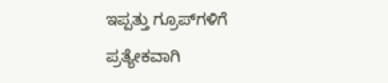ಇಪ್ಪತ್ತು ಗ್ರೂಪ್‌ಗಳಿಗೆ ಪ್ರತ್ಯೇಕವಾಗಿ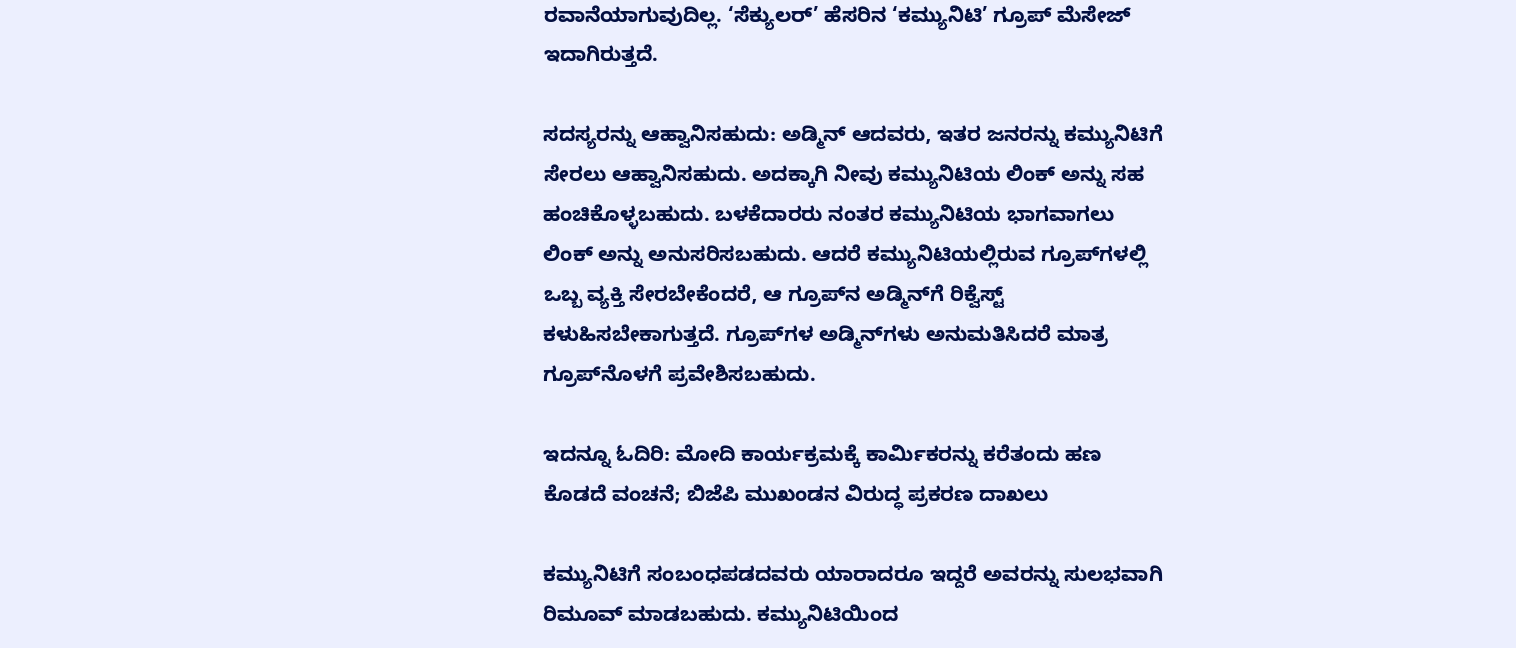ರವಾನೆಯಾಗುವುದಿಲ್ಲ. ‘ಸೆಕ್ಯುಲರ್‌‌’ ಹೆಸರಿನ ‘ಕಮ್ಯುನಿಟಿ’ ಗ್ರೂಪ್‌ ಮೆಸೇಜ್‌ ಇದಾಗಿರುತ್ತದೆ.

ಸದಸ್ಯರನ್ನು ಆಹ್ವಾನಿಸಹುದು: ಅಡ್ಮಿನ್ ಆದವರು, ಇತರ ಜನರನ್ನು ಕಮ್ಯುನಿಟಿಗೆ ಸೇರಲು ಆಹ್ವಾನಿಸಹುದು. ಅದಕ್ಕಾಗಿ ನೀವು ಕಮ್ಯುನಿಟಿಯ ಲಿಂಕ್ ಅನ್ನು ಸಹ ಹಂಚಿಕೊಳ್ಳಬಹುದು. ಬಳಕೆದಾರರು ನಂತರ ಕಮ್ಯುನಿಟಿಯ ಭಾಗವಾಗಲು ಲಿಂಕ್ ಅನ್ನು ಅನುಸರಿಸಬಹುದು. ಆದರೆ ಕಮ್ಯುನಿಟಿಯಲ್ಲಿರುವ ಗ್ರೂಪ್‌ಗಳಲ್ಲಿ ಒಬ್ಬ ವ್ಯಕ್ತಿ ಸೇರಬೇಕೆಂದರೆ, ಆ ಗ್ರೂಪ್‌ನ ಅಡ್ಮಿನ್‌ಗೆ ರಿಕ್ವೆಸ್ಟ್‌ ಕಳುಹಿಸಬೇಕಾಗುತ್ತದೆ. ಗ್ರೂಪ್‌ಗಳ ಅಡ್ಮಿನ್‌ಗಳು ಅನುಮತಿಸಿದರೆ ಮಾತ್ರ ಗ್ರೂಪ್‌ನೊಳಗೆ ಪ್ರವೇಶಿಸಬಹುದು.

ಇದನ್ನೂ ಓದಿರಿ: ಮೋದಿ ಕಾರ್ಯಕ್ರಮಕ್ಕೆ ಕಾರ್ಮಿಕರನ್ನು ಕರೆತಂದು ಹಣ ಕೊಡದೆ ವಂಚನೆ; ಬಿಜೆಪಿ ಮುಖಂಡನ ವಿರುದ್ಧ ಪ್ರಕರಣ ದಾಖಲು

ಕಮ್ಯುನಿಟಿಗೆ ಸಂಬಂಧಪಡದವರು ಯಾರಾದರೂ ಇದ್ದರೆ ಅವರನ್ನು ಸುಲಭವಾಗಿ ರಿಮೂವ್‌ ಮಾಡಬಹುದು. ಕಮ್ಯುನಿಟಿಯಿಂದ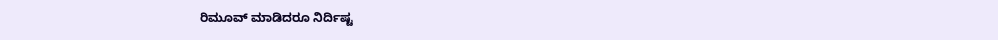ರಿಮೂವ್ ಮಾಡಿದರೂ ನಿರ್ದಿಷ್ಟ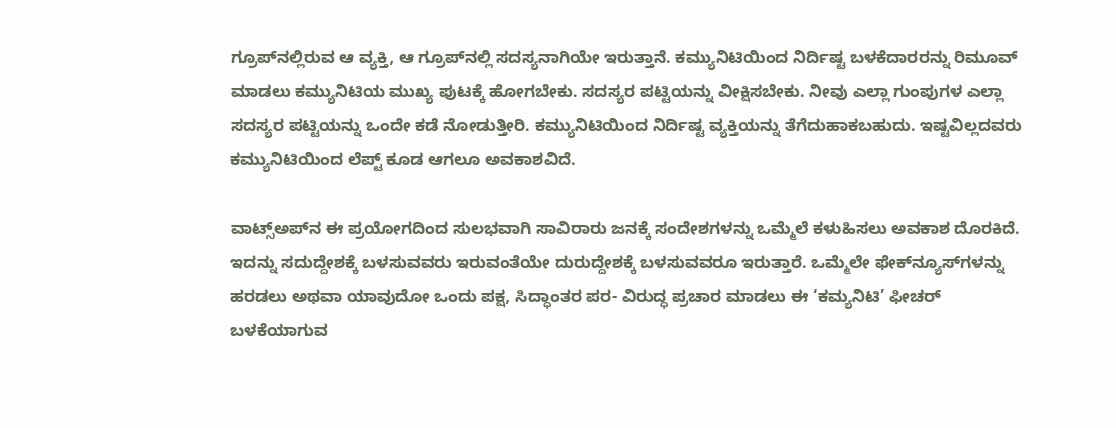ಗ್ರೂಪ್‌ನಲ್ಲಿರುವ ಆ ವ್ಯಕ್ತಿ, ಆ ಗ್ರೂಪ್‌ನಲ್ಲಿ ಸದಸ್ಯನಾಗಿಯೇ ಇರುತ್ತಾನೆ. ಕಮ್ಯುನಿಟಿಯಿಂದ ನಿರ್ದಿಷ್ಟ ಬಳಕೆದಾರರನ್ನು ರಿಮೂವ್ ಮಾಡಲು ಕಮ್ಯುನಿಟಿಯ ಮುಖ್ಯ ಪುಟಕ್ಕೆ ಹೋಗಬೇಕು. ಸದಸ್ಯರ ಪಟ್ಟಿಯನ್ನು ವೀಕ್ಷಿಸಬೇಕು. ನೀವು ಎಲ್ಲಾ ಗುಂಪುಗಳ ಎಲ್ಲಾ ಸದಸ್ಯರ ಪಟ್ಟಿಯನ್ನು ಒಂದೇ ಕಡೆ ನೋಡುತ್ತೀರಿ. ಕಮ್ಯುನಿಟಿಯಿಂದ ನಿರ್ದಿಷ್ಟ ವ್ಯಕ್ತಿಯನ್ನು ತೆಗೆದುಹಾಕಬಹುದು. ಇಷ್ಟವಿಲ್ಲದವರು ಕಮ್ಯುನಿಟಿಯಿಂದ ಲೆಪ್ಟ್ ಕೂಡ ಆಗಲೂ ಅವಕಾಶವಿದೆ.

ವಾಟ್ಸ್‌ಅಪ್‌ನ ಈ ಪ್ರಯೋಗದಿಂದ ಸುಲಭವಾಗಿ ಸಾವಿರಾರು ಜನಕ್ಕೆ ಸಂದೇಶಗಳನ್ನು ಒಮ್ಮೆಲೆ ಕಳುಹಿಸಲು ಅವಕಾಶ ದೊರಕಿದೆ. ಇದನ್ನು ಸದುದ್ದೇಶಕ್ಕೆ ಬಳಸುವವರು ಇರುವಂತೆಯೇ ದುರುದ್ದೇಶಕ್ಕೆ ಬಳಸುವವರೂ ಇರುತ್ತಾರೆ. ಒಮ್ಮೆಲೇ ಫೇಕ್‌ನ್ಯೂಸ್‌ಗಳನ್ನು ಹರಡಲು ಅಥವಾ ಯಾವುದೋ ಒಂದು ಪಕ್ಷ, ಸಿದ್ಧಾಂತರ ಪರ- ವಿರುದ್ಧ ಪ್ರಚಾರ ಮಾಡಲು ಈ ‘ಕಮ್ಯನಿಟಿ’ ಫೀಚರ್‌ ಬಳಕೆಯಾಗುವ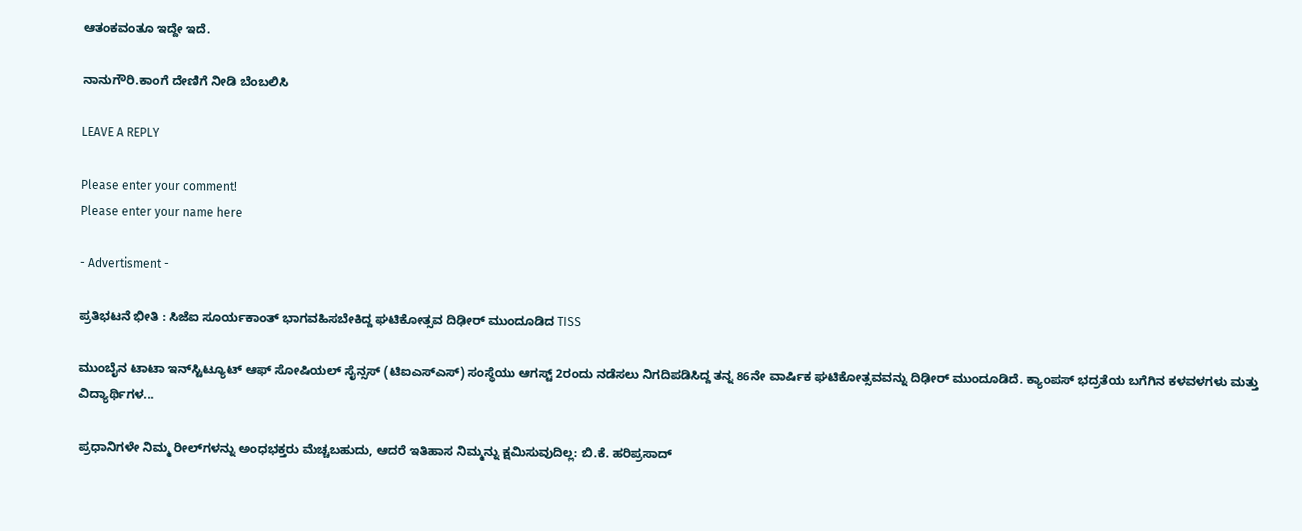ಆತಂಕವಂತೂ ಇದ್ದೇ ಇದೆ.

ನಾನುಗೌರಿ.ಕಾಂಗೆ ದೇಣಿಗೆ ನೀಡಿ ಬೆಂಬಲಿಸಿ

LEAVE A REPLY

Please enter your comment!
Please enter your name here

- Advertisment -

ಪ್ರತಿಭಟನೆ ಭೀತಿ : ಸಿಜೆಐ ಸೂರ್ಯಕಾಂತ್ ಭಾಗವಹಿಸಬೇಕಿದ್ದ ಘಟಿಕೋತ್ಸವ ದಿಢೀರ್ ಮುಂದೂಡಿದ TISS

ಮುಂಬೈನ ಟಾಟಾ ಇನ್‌ಸ್ಟಿಟ್ಯೂಟ್ ಆಫ್ ಸೋಷಿಯಲ್ ಸೈನ್ಸಸ್ (ಟಿಐಎಸ್‌ಎಸ್‌) ಸಂಸ್ಥೆಯು ಆಗಸ್ಟ್ 2ರಂದು ನಡೆಸಲು ನಿಗದಿಪಡಿಸಿದ್ದ ತನ್ನ 86ನೇ ವಾರ್ಷಿಕ ಘಟಿಕೋತ್ಸವವನ್ನು ದಿಢೀರ್ ಮುಂದೂಡಿದೆ. ಕ್ಯಾಂಪಸ್ ಭದ್ರತೆಯ ಬಗೆಗಿನ ಕಳವಳಗಳು ಮತ್ತು ವಿದ್ಯಾರ್ಥಿಗಳ...

ಪ್ರಧಾನಿಗಳೇ ನಿಮ್ಮ ರೀಲ್‌ಗಳನ್ನು ಅಂಧಭಕ್ತರು ಮೆಚ್ಚಬಹುದು, ಆದರೆ ಇತಿಹಾಸ ನಿಮ್ಮನ್ನು ಕ್ಷಮಿಸುವುದಿಲ್ಲ: ಬಿ.ಕೆ. ಹರಿಪ್ರಸಾದ್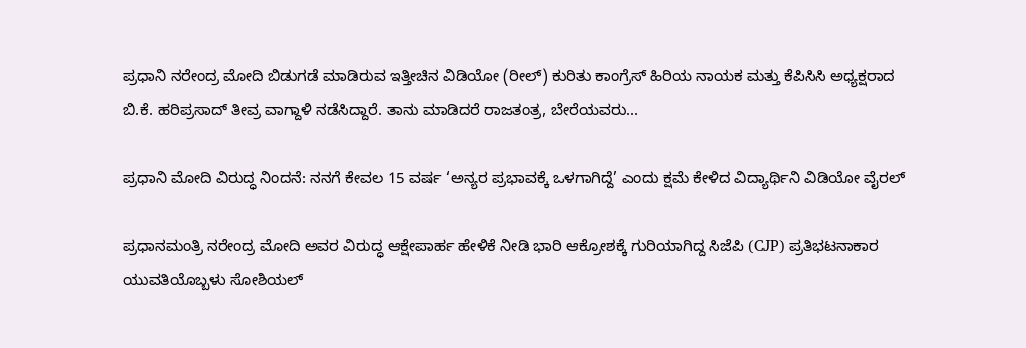ಪ್ರಧಾನಿ ನರೇಂದ್ರ ಮೋದಿ ಬಿಡುಗಡೆ ಮಾಡಿರುವ ಇತ್ತೀಚಿನ ವಿಡಿಯೋ (ರೀಲ್) ಕುರಿತು ಕಾಂಗ್ರೆಸ್ ಹಿರಿಯ ನಾಯಕ ಮತ್ತು ಕೆಪಿಸಿಸಿ ಅಧ್ಯಕ್ಷರಾದ ಬಿ.ಕೆ. ಹರಿಪ್ರಸಾದ್ ತೀವ್ರ ವಾಗ್ದಾಳಿ ನಡೆಸಿದ್ದಾರೆ. ತಾನು ಮಾಡಿದರೆ ರಾಜತಂತ್ರ, ಬೇರೆಯವರು...

ಪ್ರಧಾನಿ ಮೋದಿ ವಿರುದ್ಧ ನಿಂದನೆ: ನನಗೆ ಕೇವಲ 15 ವರ್ಷ ‘ಅನ್ಯರ ಪ್ರಭಾವಕ್ಕೆ ಒಳಗಾಗಿದ್ದೆ’ ಎಂದು ಕ್ಷಮೆ ಕೇಳಿದ ವಿದ್ಯಾರ್ಥಿನಿ ವಿಡಿಯೋ ವೈರಲ್

ಪ್ರಧಾನಮಂತ್ರಿ ನರೇಂದ್ರ ಮೋದಿ ಅವರ ವಿರುದ್ಧ ಆಕ್ಷೇಪಾರ್ಹ ಹೇಳಿಕೆ ನೀಡಿ ಭಾರಿ ಆಕ್ರೋಶಕ್ಕೆ ಗುರಿಯಾಗಿದ್ದ ಸಿಜೆಪಿ (CJP) ಪ್ರತಿಭಟನಾಕಾರ ಯುವತಿಯೊಬ್ಬಳು ಸೋಶಿಯಲ್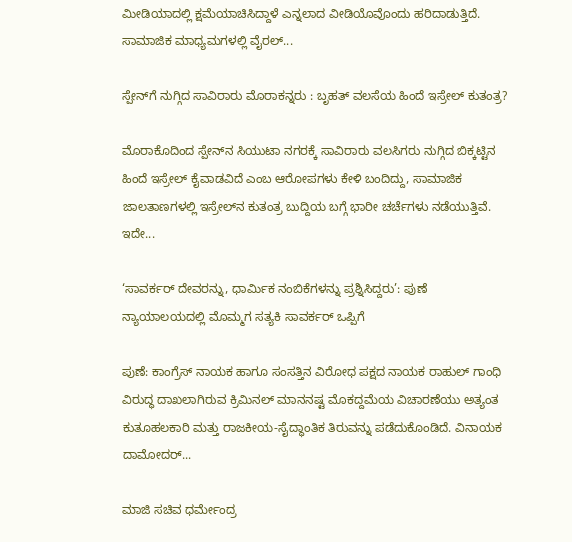ಮೀಡಿಯಾದಲ್ಲಿ ಕ್ಷಮೆಯಾಚಿಸಿದ್ದಾಳೆ ಎನ್ನಲಾದ ವೀಡಿಯೊವೊಂದು ಹರಿದಾಡುತ್ತಿದೆ. ಸಾಮಾಜಿಕ ಮಾಧ್ಯಮಗಳಲ್ಲಿ ವೈರಲ್...

ಸ್ಪೇನ್‌ಗೆ ನುಗ್ಗಿದ ಸಾವಿರಾರು ಮೊರಾಕನ್ನರು : ಬೃಹತ್ ವಲಸೆಯ ಹಿಂದೆ ಇಸ್ರೇಲ್ ಕುತಂತ್ರ?

ಮೊರಾಕೊದಿಂದ ಸ್ಪೇನ್‌ನ ಸಿಯುಟಾ ನಗರಕ್ಕೆ ಸಾವಿರಾರು ವಲಸಿಗರು ನುಗ್ಗಿದ ಬಿಕ್ಕಟ್ಟಿನ ಹಿಂದೆ ಇಸ್ರೇಲ್ ಕೈವಾಡವಿದೆ ಎಂಬ ಆರೋಪಗಳು ಕೇಳಿ ಬಂದಿದ್ದು, ಸಾಮಾಜಿಕ ಜಾಲತಾಣಗಳಲ್ಲಿ ಇಸ್ರೇಲ್‌ನ ಕುತಂತ್ರ ಬುದ್ದಿಯ ಬಗ್ಗೆ ಭಾರೀ ಚರ್ಚೆಗಳು ನಡೆಯುತ್ತಿವೆ. ಇದೇ...

‘ಸಾವರ್ಕರ್ ದೇವರನ್ನು, ಧಾರ್ಮಿಕ ನಂಬಿಕೆಗಳನ್ನು ಪ್ರಶ್ನಿಸಿದ್ದರು’: ಪುಣೆ ನ್ಯಾಯಾಲಯದಲ್ಲಿ ಮೊಮ್ಮಗ ಸತ್ಯಕಿ ಸಾವರ್ಕರ್ ಒಪ್ಪಿಗೆ

ಪುಣೆ: ಕಾಂಗ್ರೆಸ್ ನಾಯಕ ಹಾಗೂ ಸಂಸತ್ತಿನ ವಿರೋಧ ಪಕ್ಷದ ನಾಯಕ ರಾಹುಲ್ ಗಾಂಧಿ ವಿರುದ್ಧ ದಾಖಲಾಗಿರುವ ಕ್ರಿಮಿನಲ್ ಮಾನನಷ್ಟ ಮೊಕದ್ದಮೆಯ ವಿಚಾರಣೆಯು ಅತ್ಯಂತ ಕುತೂಹಲಕಾರಿ ಮತ್ತು ರಾಜಕೀಯ-ಸೈದ್ಧಾಂತಿಕ ತಿರುವನ್ನು ಪಡೆದುಕೊಂಡಿದೆ. ವಿನಾಯಕ ದಾಮೋದರ್...

ಮಾಜಿ ಸಚಿವ ಧರ್ಮೇಂದ್ರ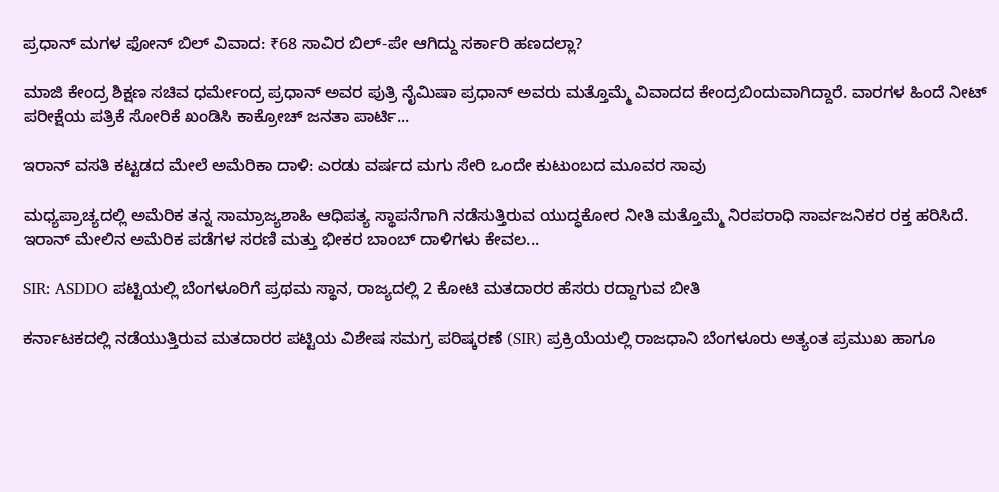ಪ್ರಧಾನ್ ಮಗಳ ಫೋನ್ ಬಿಲ್ ವಿವಾದ: ₹68 ಸಾವಿರ ಬಿಲ್-ಪೇ ಆಗಿದ್ದು ಸರ್ಕಾರಿ ಹಣದಲ್ಲಾ?

ಮಾಜಿ ಕೇಂದ್ರ ಶಿಕ್ಷಣ ಸಚಿವ ಧರ್ಮೇಂದ್ರ ಪ್ರಧಾನ್ ಅವರ ಪುತ್ರಿ ನೈಮಿಷಾ ಪ್ರಧಾನ್ ಅವರು ಮತ್ತೊಮ್ಮೆ ವಿವಾದದ ಕೇಂದ್ರಬಿಂದುವಾಗಿದ್ದಾರೆ. ವಾರಗಳ ಹಿಂದೆ ನೀಟ್ ಪರೀಕ್ಷೆಯ ಪತ್ರಿಕೆ ಸೋರಿಕೆ ಖಂಡಿಸಿ ಕಾಕ್ರೋಚ್ ಜನತಾ ಪಾರ್ಟಿ...

ಇರಾನ್ ವಸತಿ ಕಟ್ಟಡದ ಮೇಲೆ ಅಮೆರಿಕಾ ದಾಳಿ: ಎರಡು ವರ್ಷದ ಮಗು ಸೇರಿ ಒಂದೇ ಕುಟುಂಬದ ಮೂವರ ಸಾವು

ಮಧ್ಯಪ್ರಾಚ್ಯದಲ್ಲಿ ಅಮೆರಿಕ ತನ್ನ ಸಾಮ್ರಾಜ್ಯಶಾಹಿ ಆಧಿಪತ್ಯ ಸ್ಥಾಪನೆಗಾಗಿ ನಡೆಸುತ್ತಿರುವ ಯುದ್ಧಕೋರ ನೀತಿ ಮತ್ತೊಮ್ಮೆ ನಿರಪರಾಧಿ ಸಾರ್ವಜನಿಕರ ರಕ್ತ ಹರಿಸಿದೆ. ಇರಾನ್ ಮೇಲಿನ ಅಮೆರಿಕ ಪಡೆಗಳ ಸರಣಿ ಮತ್ತು ಭೀಕರ ಬಾಂಬ್ ದಾಳಿಗಳು ಕೇವಲ...

SIR: ASDDO ಪಟ್ಟಿಯಲ್ಲಿ ಬೆಂಗಳೂರಿಗೆ ಪ್ರಥಮ ಸ್ಥಾನ, ರಾಜ್ಯದಲ್ಲಿ 2 ಕೋಟಿ ಮತದಾರರ ಹೆಸರು ರದ್ದಾಗುವ ಬೀತಿ

ಕರ್ನಾಟಕದಲ್ಲಿ ನಡೆಯುತ್ತಿರುವ ಮತದಾರರ ಪಟ್ಟಿಯ ವಿಶೇಷ ಸಮಗ್ರ ಪರಿಷ್ಕರಣೆ (SIR) ಪ್ರಕ್ರಿಯೆಯಲ್ಲಿ ರಾಜಧಾನಿ ಬೆಂಗಳೂರು ಅತ್ಯಂತ ಪ್ರಮುಖ ಹಾಗೂ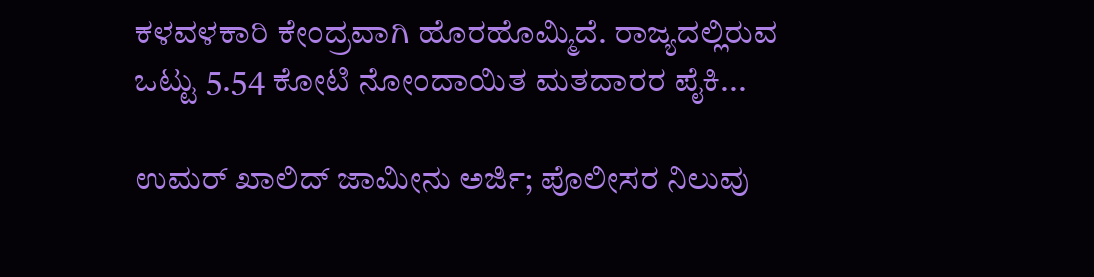ಕಳವಳಕಾರಿ ಕೇಂದ್ರವಾಗಿ ಹೊರಹೊಮ್ಮಿದೆ. ರಾಜ್ಯದಲ್ಲಿರುವ ಒಟ್ಟು 5.54 ಕೋಟಿ ನೋಂದಾಯಿತ ಮತದಾರರ ಪೈಕಿ...

ಉಮರ್ ಖಾಲಿದ್ ಜಾಮೀನು ಅರ್ಜಿ; ಪೊಲೀಸರ ನಿಲುವು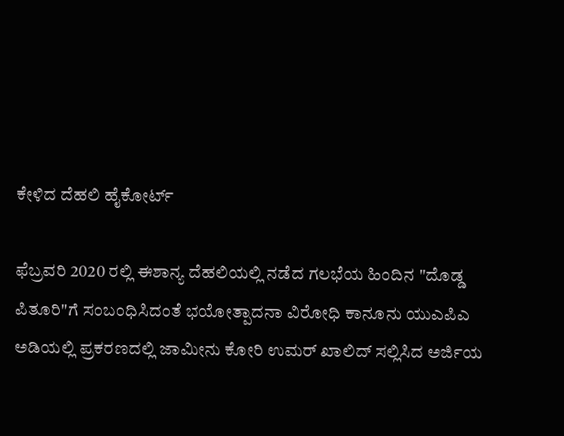ಕೇಳಿದ ದೆಹಲಿ ಹೈಕೋರ್ಟ್

ಫೆಬ್ರವರಿ 2020 ರಲ್ಲಿ ಈಶಾನ್ಯ ದೆಹಲಿಯಲ್ಲಿ ನಡೆದ ಗಲಭೆಯ ಹಿಂದಿನ "ದೊಡ್ಡ ಪಿತೂರಿ"ಗೆ ಸಂಬಂಧಿಸಿದಂತೆ ಭಯೋತ್ಪಾದನಾ ವಿರೋಧಿ ಕಾನೂನು ಯುಎಪಿಎ ಅಡಿಯಲ್ಲಿ ಪ್ರಕರಣದಲ್ಲಿ ಜಾಮೀನು ಕೋರಿ ಉಮರ್ ಖಾಲಿದ್ ಸಲ್ಲಿಸಿದ ಅರ್ಜಿಯ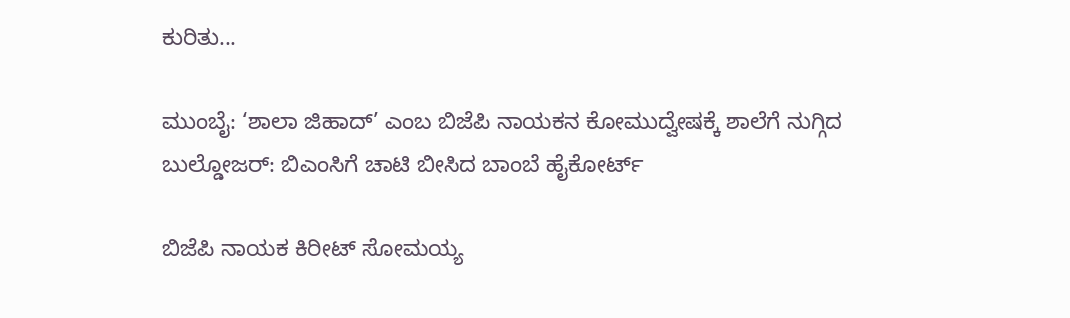ಕುರಿತು...

ಮುಂಬೈ: ‘ಶಾಲಾ ಜಿಹಾದ್’ ಎಂಬ ಬಿಜೆಪಿ ನಾಯಕನ ಕೋಮುದ್ವೇಷಕ್ಕೆ ಶಾಲೆಗೆ ನುಗ್ಗಿದ ಬುಲ್ಡೋಜರ್: ಬಿಎಂಸಿಗೆ ಚಾಟಿ ಬೀಸಿದ ಬಾಂಬೆ ಹೈಕೋರ್ಟ್

ಬಿಜೆಪಿ ನಾಯಕ ಕಿರೀಟ್ ಸೋಮಯ್ಯ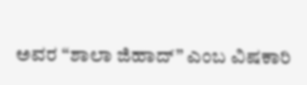ಅವರ “ಶಾಲಾ ಜಿಹಾದ್” ಎಂಬ ವಿಷಕಾರಿ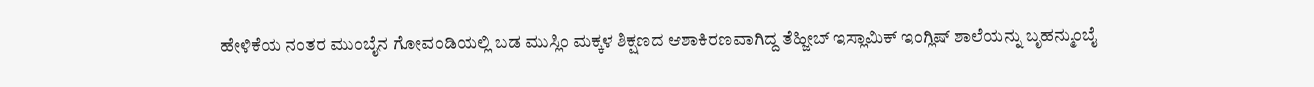ಹೇಳಿಕೆಯ ನಂತರ ಮುಂಬೈನ ಗೋವಂಡಿಯಲ್ಲಿ ಬಡ ಮುಸ್ಲಿಂ ಮಕ್ಕಳ ಶಿಕ್ಷಣದ ಆಶಾಕಿರಣವಾಗಿದ್ದ ತೆಹ್ಜೀಬ್ ಇಸ್ಲಾಮಿಕ್ ಇಂಗ್ಲಿಷ್ ಶಾಲೆಯನ್ನು ಬೃಹನ್ಮುಂಬೈ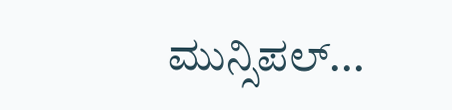ಮುನ್ಸಿಪಲ್...